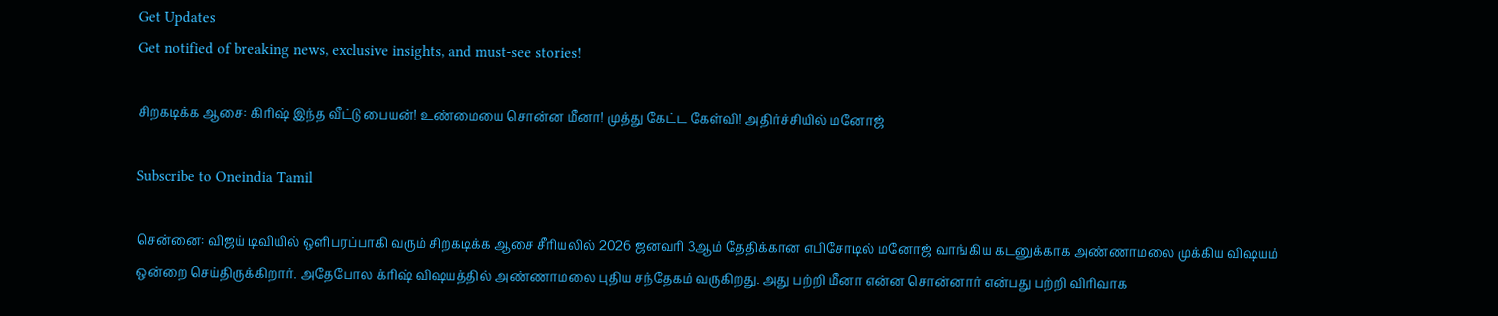Get Updates
Get notified of breaking news, exclusive insights, and must-see stories!

சிறகடிக்க ஆசை: கிரிஷ் இந்த வீட்டு பையன்! உண்மையை சொன்ன மீனா! முத்து கேட்ட கேள்வி! அதிர்ச்சியில் மனோஜ்

Subscribe to Oneindia Tamil

சென்னை: விஜய் டிவியில் ஒளிபரப்பாகி வரும் சிறகடிக்க ஆசை சீரியலில் 2026 ஜனவரி 3ஆம் தேதிக்கான எபிசோடில் மனோஜ் வாங்கிய கடனுக்காக அண்ணாமலை முக்கிய விஷயம் ஒன்றை செய்திருக்கிறார். அதேபோல க்ரிஷ் விஷயத்தில் அண்ணாமலை புதிய சந்தேகம் வருகிறது. அது பற்றி மீனா என்ன சொன்னார் என்பது பற்றி விரிவாக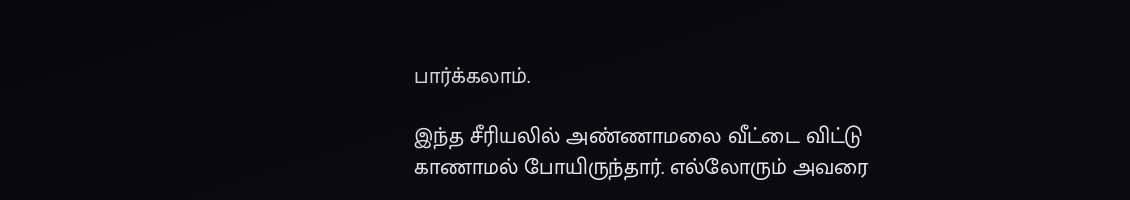பார்க்கலாம்.

இந்த சீரியலில் அண்ணாமலை வீட்டை விட்டு காணாமல் போயிருந்தார். எல்லோரும் அவரை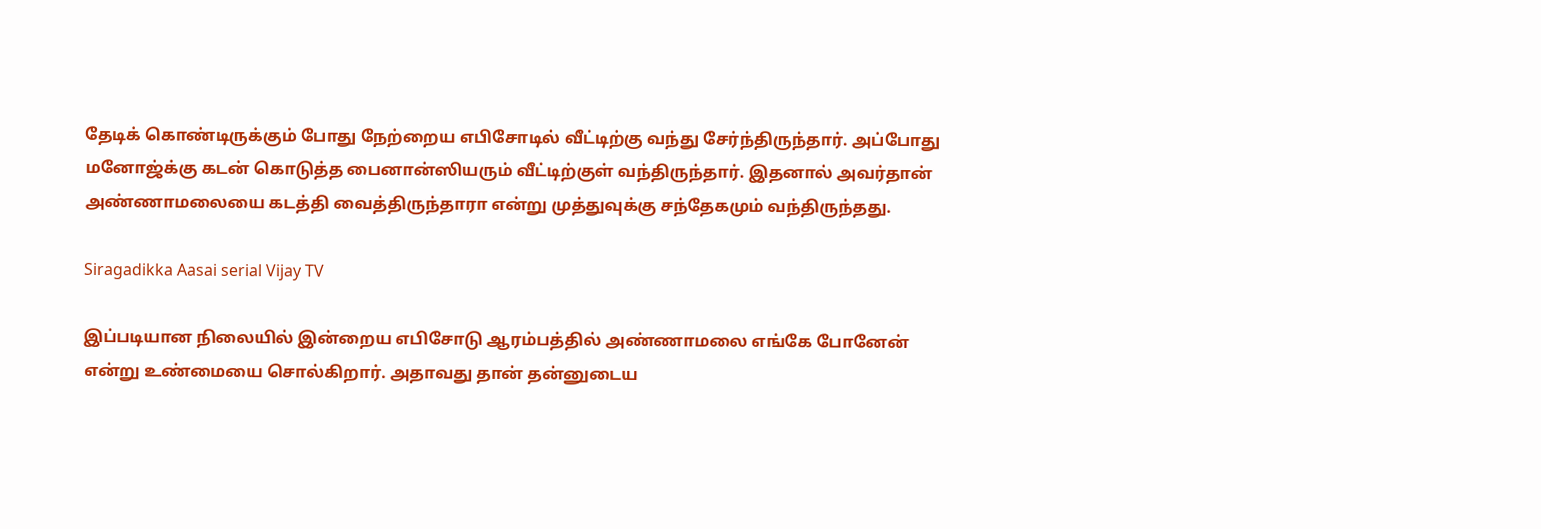தேடிக் கொண்டிருக்கும் போது நேற்றைய எபிசோடில் வீட்டிற்கு வந்து சேர்ந்திருந்தார். அப்போது மனோஜ்க்கு கடன் கொடுத்த பைனான்ஸியரும் வீட்டிற்குள் வந்திருந்தார். இதனால் அவர்தான் அண்ணாமலையை கடத்தி வைத்திருந்தாரா என்று முத்துவுக்கு சந்தேகமும் வந்திருந்தது.

Siragadikka Aasai serial Vijay TV

இப்படியான நிலையில் இன்றைய எபிசோடு ஆரம்பத்தில் அண்ணாமலை எங்கே போனேன் என்று உண்மையை சொல்கிறார். அதாவது தான் தன்னுடைய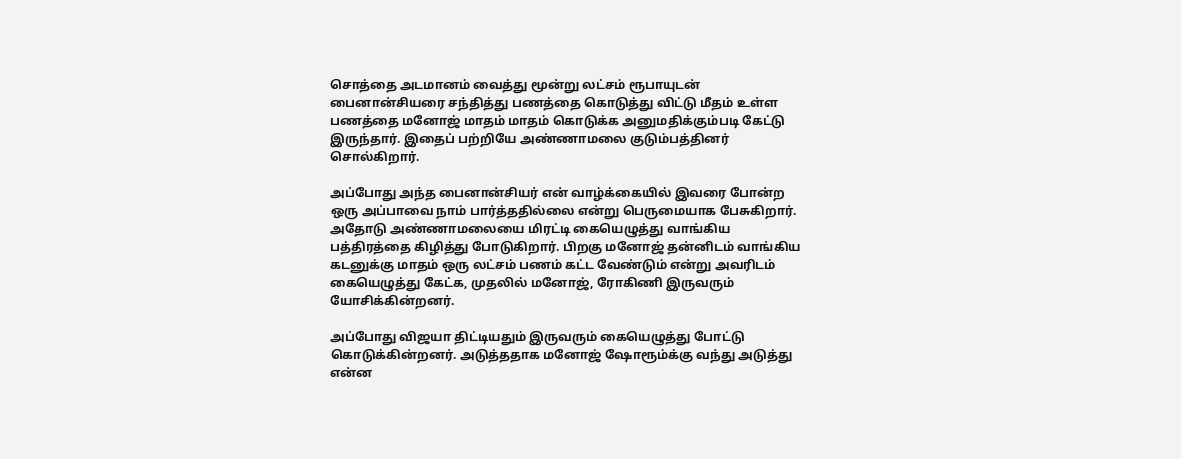சொத்தை அடமானம் வைத்து மூன்று லட்சம் ரூபாயுடன் பைனான்சியரை சந்தித்து பணத்தை கொடுத்து விட்டு மீதம் உள்ள பணத்தை மனோஜ் மாதம் மாதம் கொடுக்க அனுமதிக்கும்படி கேட்டு இருந்தார். இதைப் பற்றியே அண்ணாமலை குடும்பத்தினர் சொல்கிறார்.

அப்போது அந்த பைனான்சியர் என் வாழ்க்கையில் இவரை போன்ற ஒரு அப்பாவை நாம் பார்த்ததில்லை என்று பெருமையாக பேசுகிறார். அதோடு அண்ணாமலையை மிரட்டி கையெழுத்து வாங்கிய பத்திரத்தை கிழித்து போடுகிறார். பிறகு மனோஜ் தன்னிடம் வாங்கிய கடனுக்கு மாதம் ஒரு லட்சம் பணம் கட்ட வேண்டும் என்று அவரிடம் கையெழுத்து கேட்க, முதலில் மனோஜ், ரோகிணி இருவரும் யோசிக்கின்றனர்.

அப்போது விஜயா திட்டியதும் இருவரும் கையெழுத்து போட்டு கொடுக்கின்றனர். அடுத்ததாக மனோஜ் ஷோரூம்க்கு வந்து அடுத்து என்ன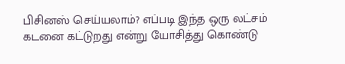பிசினஸ் செய்யலாம்? எப்படி இந்த ஒரு லட்சம் கடனை கட்டுறது என்று யோசித்து கொண்டு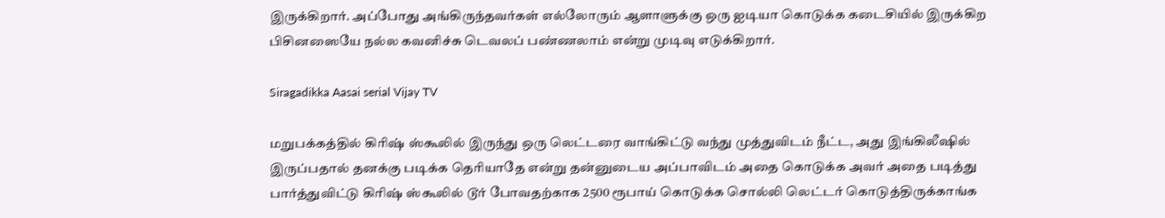இருக்கிறார். அப்போது அங்கிருந்தவர்கள் எல்லோரும் ஆளாளுக்கு ஒரு ஐடியா கொடுக்க கடைசியில் இருக்கிற பிசினஸையே நல்ல கவனிச்சு டெவலப் பண்ணலாம் என்று முடிவு எடுக்கிறார்.

Siragadikka Aasai serial Vijay TV

மறுபக்கத்தில் கிரிஷ் ஸ்கூலில் இருந்து ஒரு லெட்டரை வாங்கிட்டு வந்து முத்துவிடம் நீட்ட, அது இங்கிலீஷில் இருப்பதால் தனக்கு படிக்க தெரியாதே என்று தன்னுடைய அப்பாவிடம் அதை கொடுக்க அவர் அதை படித்து பார்த்துவிட்டு கிரிஷ் ஸ்கூலில் டூர் போவதற்காக 2500 ரூபாய் கொடுக்க சொல்லி லெட்டர் கொடுத்திருக்காங்க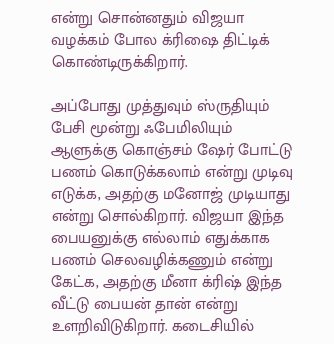என்று சொன்னதும் விஜயா வழக்கம் போல க்ரிஷை திட்டிக் கொண்டிருக்கிறார்.

அப்போது முத்துவும் ஸ்ருதியும் பேசி மூன்று ஃபேமிலியும் ஆளுக்கு கொஞ்சம் ஷேர் போட்டு பணம் கொடுக்கலாம் என்று முடிவு எடுக்க, அதற்கு மனோஜ் முடியாது என்று சொல்கிறார். விஜயா இந்த பையனுக்கு எல்லாம் எதுக்காக பணம் செலவழிக்கணும் என்று கேட்க, அதற்கு மீனா க்ரிஷ் இந்த வீட்டு பையன் தான் என்று உளறிவிடுகிறார். கடைசியில்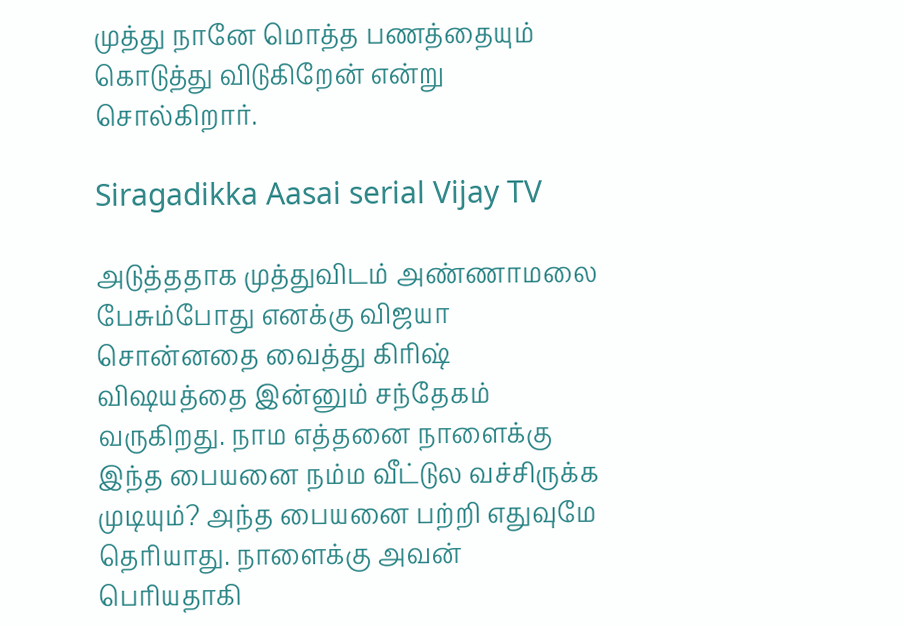முத்து நானே மொத்த பணத்தையும் கொடுத்து விடுகிறேன் என்று சொல்கிறார்.

Siragadikka Aasai serial Vijay TV

அடுத்ததாக முத்துவிடம் அண்ணாமலை பேசும்போது எனக்கு விஜயா சொன்னதை வைத்து கிரிஷ் விஷயத்தை இன்னும் சந்தேகம் வருகிறது. நாம எத்தனை நாளைக்கு இந்த பையனை நம்ம வீட்டுல வச்சிருக்க முடியும்? அந்த பையனை பற்றி எதுவுமே தெரியாது. நாளைக்கு அவன் பெரியதாகி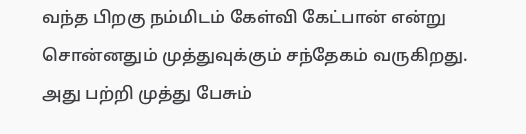வந்த பிறகு நம்மிடம் கேள்வி கேட்பான் என்று சொன்னதும் முத்துவுக்கும் சந்தேகம் வருகிறது. அது பற்றி முத்து பேசும்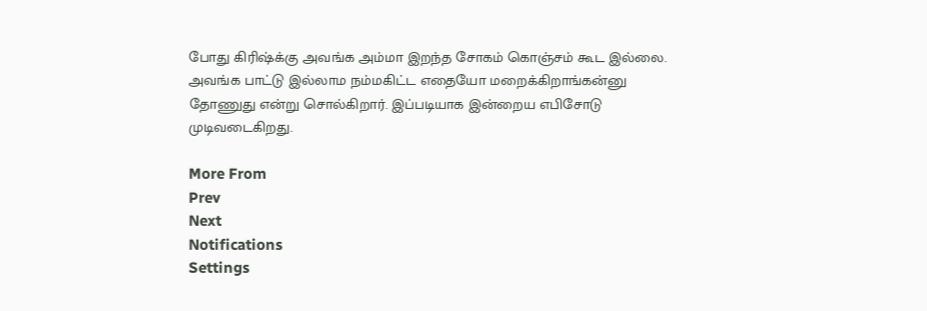போது கிரிஷ்க்கு அவங்க அம்மா இறந்த சோகம் கொஞ்சம் கூட இல்லை. அவங்க பாட்டு இல்லாம நம்மகிட்ட எதையோ மறைக்கிறாங்கன்னு தோணுது என்று சொல்கிறார். இப்படியாக இன்றைய எபிசோடு முடிவடைகிறது.

More From
Prev
Next
Notifications
Settings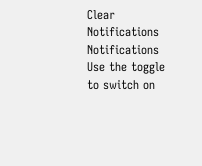Clear Notifications
Notifications
Use the toggle to switch on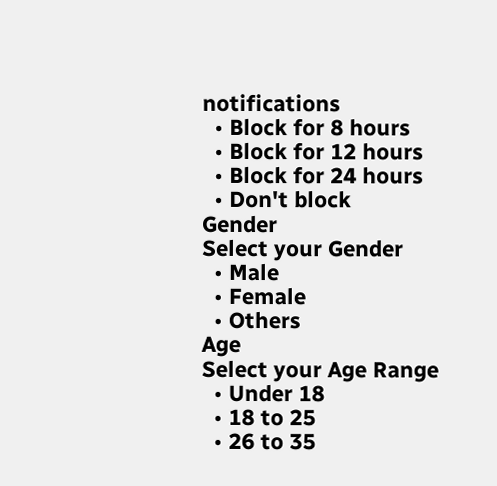notifications
  • Block for 8 hours
  • Block for 12 hours
  • Block for 24 hours
  • Don't block
Gender
Select your Gender
  • Male
  • Female
  • Others
Age
Select your Age Range
  • Under 18
  • 18 to 25
  • 26 to 35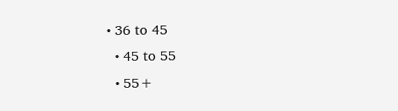• 36 to 45
  • 45 to 55
  • 55+